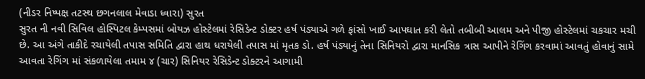(નીડર નિષ્પક્ષ તટસ્થ છગનલાલ મેવાડા ધ્વારા) સુરત
સુરત ની નવી સિવિલ હોસ્પિટલ કેમ્પસમાં બોયઝ હોસ્ટેલમાં રેસિડેન્ટ ડોક્ટર હર્ષ પંડ્યાએ ગળે ફાંસો ખાઈ આપઘાત કરી લેતો તબીબી આલમ અને પીજી હોસ્ટેલમાં ચકચાર મચી છે. આ અંગે તાકીદે રચાયેલી તપાસ સમિતિ દ્વારા હાથ ધરાયેલી તપાસ માં મૃતક ડો. હર્ષ પંડ્યાનું તેના સિનિયરો દ્વારા માનસિક ત્રાસ આપીને રેગિંગ કરવામાં આવતું હોવાનું સામે આવતા રેગિંગ માં સંકળાયેલા તમામ ૪ (ચાર) સિનિયર રેસિડેન્ટ ડોક્ટરને આગામી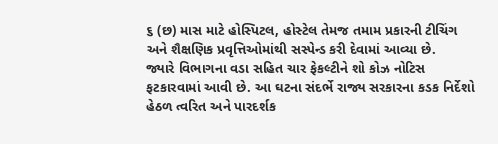૬ (છ) માસ માટે હોસ્પિટલ, હોસ્ટેલ તેમજ તમામ પ્રકારની ટીચિંગ અને શૈક્ષણિક પ્રવૃત્તિઓમાંથી સસ્પેન્ડ કરી દેવામાં આવ્યા છે.
જ્યારે વિભાગના વડા સહિત ચાર ફેકલ્ટીને શો કોઝ નોટિસ ફટકારવામાં આવી છે. આ ઘટના સંદર્ભે રાજ્ય સરકારના કડક નિર્દેશો હેઠળ ત્વરિત અને પારદર્શક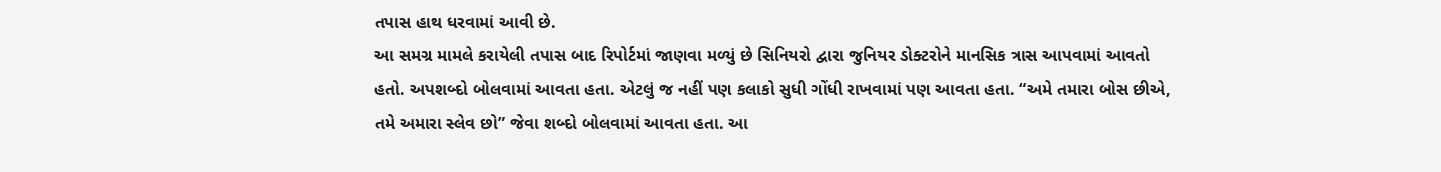તપાસ હાથ ધરવામાં આવી છે.
આ સમગ્ર મામલે કરાયેલી તપાસ બાદ રિપોર્ટમાં જાણવા મળ્યું છે સિનિયરો દ્વારા જુનિયર ડોક્ટરોને માનસિક ત્રાસ આપવામાં આવતો હતો. અપશબ્દો બોલવામાં આવતા હતા. એટલું જ નહીં પણ કલાકો સુધી ગોંધી રાખવામાં પણ આવતા હતા. “અમે તમારા બોસ છીએ, તમે અમારા સ્લેવ છો” જેવા શબ્દો બોલવામાં આવતા હતા. આ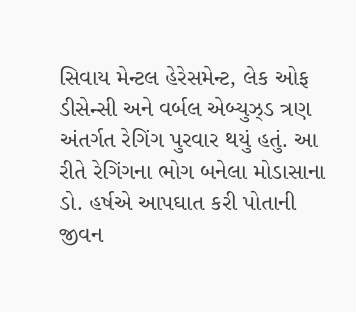સિવાય મેન્ટલ હેરેસમેન્ટ, લેક ઓફ ડીસેન્સી અને વર્બલ એબ્યુઝ્ડ ત્રણ અંતર્ગત રેગિંગ પુરવાર થયું હતું. આ રીતે રેગિંગના ભોગ બનેલા મોડાસાના ડો. હર્ષએ આપઘાત કરી પોતાની જીવન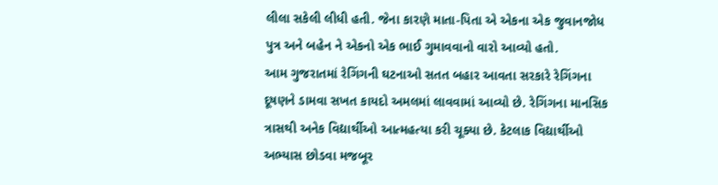લીલા સકેલી લીધી હતી. જેના કારણે માતા-પિતા એ એકના એક જુવાનજોધ પુત્ર અને બહેન ને એકનો એક ભાઈ ગુમાવવાનો વારો આવ્યો હતો.
આમ ગુજરાતમાં રેગિંગની ઘટનાઓ સતત બહાર આવતા સરકારે રેગિંગના દૂષણને ડામવા સખત કાયદો અમલમાં લાવવામાં આવ્યો છે. રેગિંગના માનસિક ત્રાસથી અનેક વિદ્યાર્થીઓ આત્મહત્યા કરી ચૂક્યા છે. કેટલાક વિદ્યાર્થીઓ અભ્યાસ છોડવા મજબૂર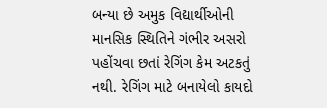બન્યા છે અમુક વિદ્યાર્થીઓની માનસિક સ્થિતિને ગંભીર અસરો પહોંચવા છતાં રેગિંગ કેમ અટકતું નથી. રેગિંગ માટે બનાયેલો કાયદો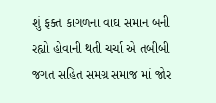શું ફક્ત કાગળના વાઘ સમાન બની રહ્યો હોવાની થતી ચર્ચા એ તબીબી જગત સહિત સમગ્ર સમાજ માં જોર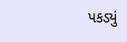પકડ્યું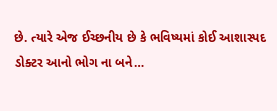છે. ત્યારે એજ ઈચ્છનીય છે કે ભવિષ્યમાં કોઈ આશાસ્પદ ડોક્ટર આનો ભોગ ના બને…